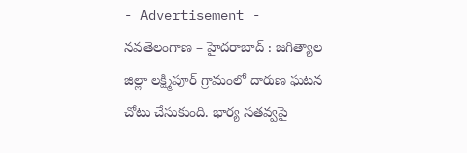- Advertisement -
నవతెలంగాణ – హైదరాబాద్ : జగిత్యాల జిల్లా లక్ష్మిపూర్ గ్రామంలో దారుణ ఘటన చోటు చేసుకుంది. భార్య సతవ్వపై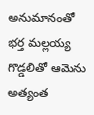అనుమానంతో భర్త మల్లయ్య గొడ్డలితో ఆమెను అత్యంత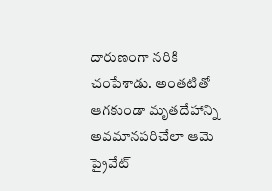దారుణంగా నరికి చంపేశాడు. అంతటితో ఆగకుండా మృతదేహాన్ని అవమానపరిచేలా ఆమె ప్రైవేట్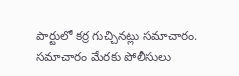పార్టులో కర్ర గుచ్చినట్లు సమాచారం. సమాచారం మేరకు పోలీసులు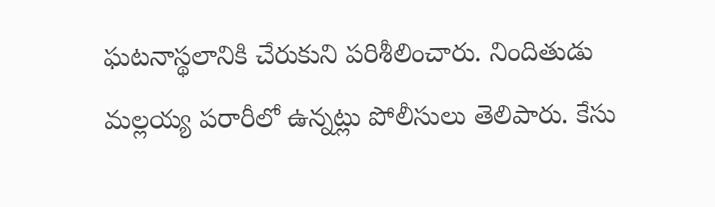ఘటనాస్థలానికి చేరుకుని పరిశీలించారు. నిందితుడు మల్లయ్య పరారీలో ఉన్నట్లు పోలీసులు తెలిపారు. కేసు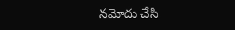నమోదు చేసి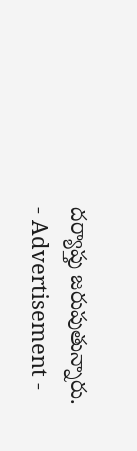దర్యాప్తు జరుపుతున్నారు.
- Advertisement -